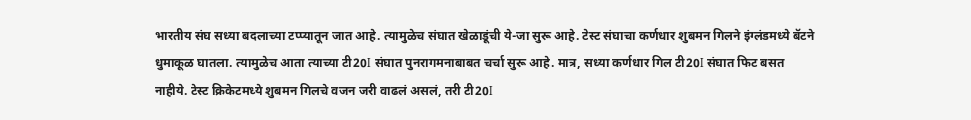भारतीय संघ सध्या बदलाच्या टप्प्यातून जात आहे. त्यामुळेच संघात खेळाडूंची ये-जा सुरू आहे. टेस्ट संघाचा कर्णधार शुबमन गिलने इंग्लंडमध्ये बॅटने धुमाकूळ घातला. त्यामुळेच आता त्याच्या टी20I संघात पुनरागमनाबाबत चर्चा सुरू आहे. मात्र, सध्या कर्णधार गिल टी20I संघात फिट बसत नाहीये. टेस्ट क्रिकेटमध्ये शुबमन गिलचे वजन जरी वाढलं असलं, तरी टी20I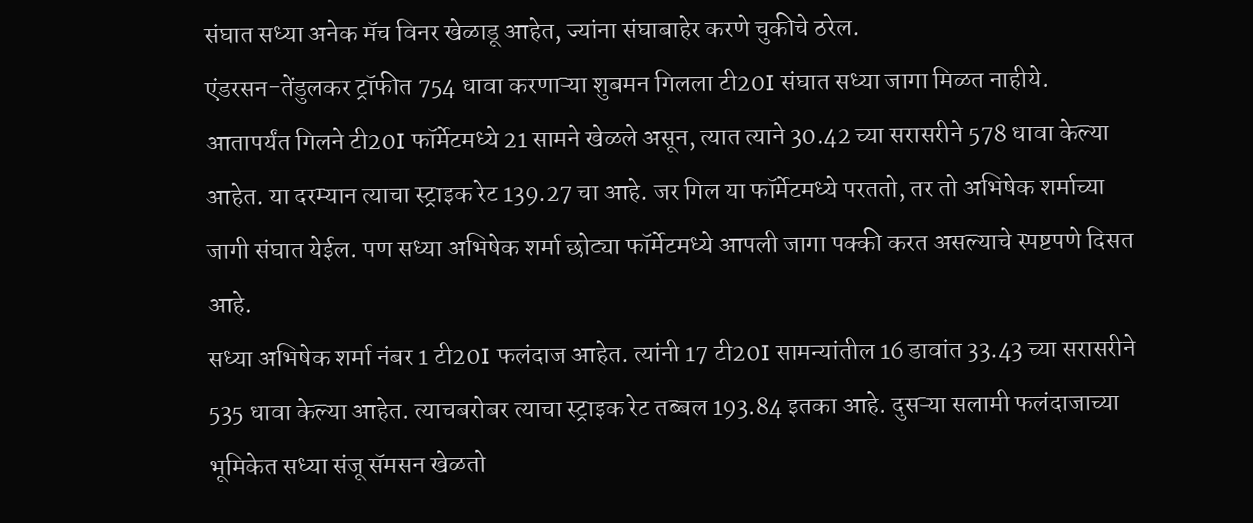संघात सध्या अनेक मॅच विनर खेळाडू आहेत, ज्यांना संघाबाहेर करणे चुकीचे ठरेल.
एंडरसन-तेंडुलकर ट्रॉफीत 754 धावा करणाऱ्या शुबमन गिलला टी20I संघात सध्या जागा मिळत नाहीये. आतापर्यंत गिलने टी20I फॉर्मेटमध्ये 21 सामने खेळले असून, त्यात त्याने 30.42 च्या सरासरीने 578 धावा केल्या आहेत. या दरम्यान त्याचा स्ट्राइक रेट 139.27 चा आहे. जर गिल या फॉर्मेटमध्ये परततो, तर तो अभिषेक शर्माच्या जागी संघात येईल. पण सध्या अभिषेक शर्मा छोट्या फॉर्मेटमध्ये आपली जागा पक्की करत असल्याचे स्पष्टपणे दिसत आहे.
सध्या अभिषेक शर्मा नंबर 1 टी20I फलंदाज आहेत. त्यांनी 17 टी20I सामन्यांतील 16 डावांत 33.43 च्या सरासरीने 535 धावा केल्या आहेत. त्याचबरोबर त्याचा स्ट्राइक रेट तब्बल 193.84 इतका आहे. दुसऱ्या सलामी फलंदाजाच्या भूमिकेत सध्या संजू सॅमसन खेळतो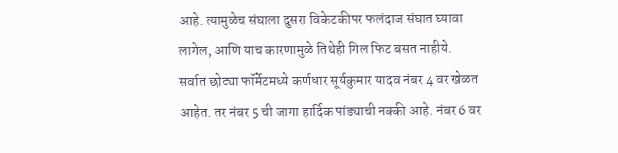आहे. त्यामुळेच संघाला दुसरा विकेटकीपर फलंदाज संघात घ्यावा लागेल, आणि याच कारणामुळे तिथेही गिल फिट बसत नाहीये.
सर्वात छोट्या फॉर्मेटमध्ये कर्णधार सूर्यकुमार यादव नंबर 4 वर खेळत आहेत. तर नंबर 5 ची जागा हार्दिक पांड्याची नक्की आहे. नंबर 6 वर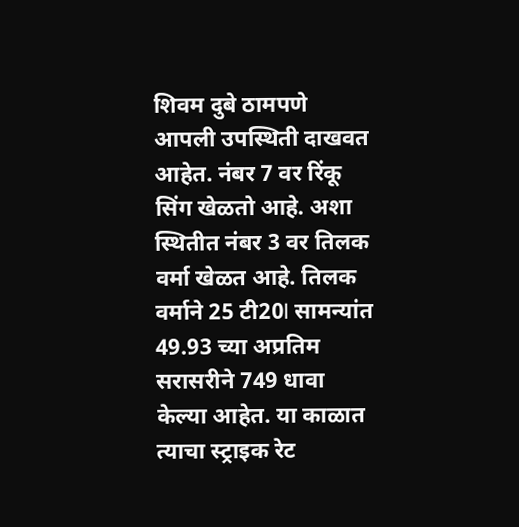शिवम दुबे ठामपणे आपली उपस्थिती दाखवत आहेत. नंबर 7 वर रिंकू सिंग खेळतो आहे. अशा स्थितीत नंबर 3 वर तिलक वर्मा खेळत आहे. तिलक वर्माने 25 टी20I सामन्यांत 49.93 च्या अप्रतिम सरासरीने 749 धावा केल्या आहेत. या काळात त्याचा स्ट्राइक रेट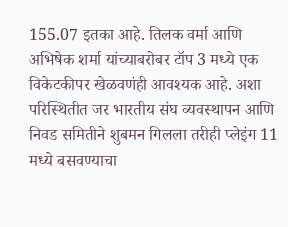155.07 इतका आहे. तिलक वर्मा आणि अभिषेक शर्मा यांच्याबरोबर टॉप 3 मध्ये एक विकेटकीपर खेळवणंही आवश्यक आहे. अशा परिस्थितीत जर भारतीय संघ व्यवस्थापन आणि निवड समितीने शुबमन गिलला तरीही प्लेइंग 11 मध्ये बसवण्याचा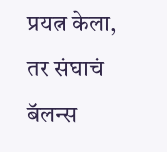प्रयत्न केला, तर संघाचं बॅलन्स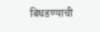बिघडण्याची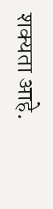शक्यता आहे.